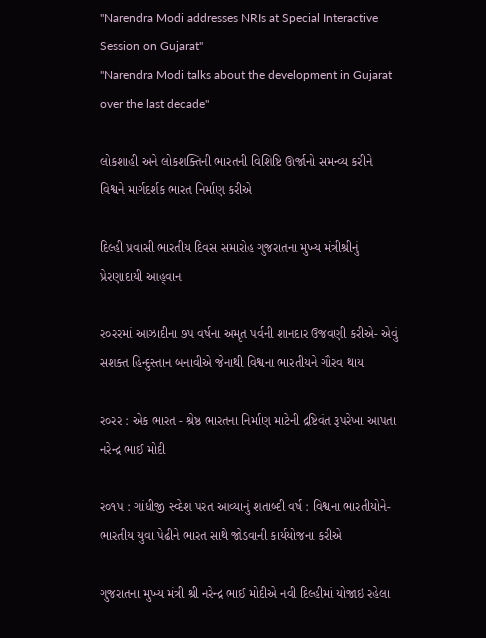"Narendra Modi addresses NRIs at Special Interactive Session on Gujarat"
"Narendra Modi talks about the development in Gujarat over the last decade"

લોકશાહી અને લોકશક્તિની ભારતની વિશિષ્ટિ ઊર્જાનો સમન્વ્ય કરીને વિશ્વને માર્ગદર્શક ભારત નિર્માણ કરીએ

દિલ્હી પ્રવાસી ભારતીય દિવસ સમારોહ ગુજરાતના મુખ્ય મંત્રીશ્રીનું પ્રેરણાદાયી આહ્‌વાન

ર૦રરમાં આઝાદીના ૭પ વર્ષના અમૃત પર્વની શાનદાર ઉજવણી કરીએ- એવું સશક્ત હિન્દુસ્તાન બનાવીએ જેનાથી વિશ્વના ભારતીયને ગૌરવ થાય

ર૦રર : એક ભારત - શ્રેષ્ઠ ભારતના નિર્માણ માટેની દ્રષ્ટિવંત રૂપરેખા આપતા નરેન્દ્ર ભાઈ મોદી

ર૦૧પ : ગાંધીજી સ્વ્દેશ પરત આવ્યાનું શતાબ્દી વર્ષ : વિશ્વના ભારતીયોને- ભારતીય યુવા પેઢીને ભારત સાથે જોડવાની કાર્યયોજના કરીએ

ગુજરાતના મુખ્ય મંત્રી શ્રી નરેન્દ્ર ભાઈ મોદીએ નવી દિલ્હીમાં યોજાઇ રહેલા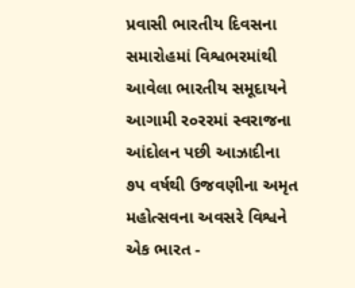પ્રવાસી ભારતીય દિવસના સમારોહમાં વિશ્વભરમાંથી આવેલા ભારતીય સમૂદાયને આગામી ર૦રરમાં સ્વરાજના આંદોલન પછી આઝાદીના ૭પ વર્ષથી ઉજવણીના અમૃત મહોત્સવના અવસરે વિશ્વને એક ભારત -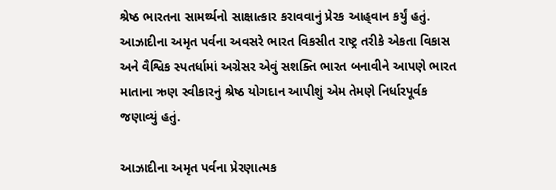શ્રેષ્ઠ ભારતના સામર્થ્યનો સાક્ષાત્કાર કરાવવાનું પ્રેરક આહ્‌વાન કર્યું હતું. આઝાદીના અમૃત પર્વના અવસરે ભારત વિકસીત રાષ્ટ્ર તરીકે એકતા વિકાસ અને વૈશ્વિક સ્પતર્ધામાં અગ્રેસર એવું સશક્તિ ભારત બનાવીને આપણે ભારત માતાના ઋણ સ્વીકારનું શ્રેષ્ઠ યોગદાન આપીશું એમ તેમણે નિર્ધારપૂર્વક જણાવ્યું હતું.

આઝાદીના અમૃત પર્વના પ્રેરણાત્મક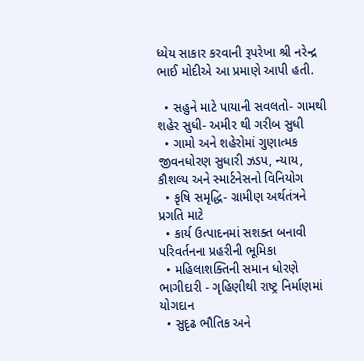ધ્યેય સાકાર કરવાની રૂપરેખા શ્રી નરેન્દ્ર ભાઈ મોદીએ આ પ્રમાણે આપી હતી.

  • સહુને માટે પાયાની સવલતો- ગામથી શહેર સુધી- અમીર થી ગરીબ સુધી
  • ગામો અને શહેરોમાં ગુણાત્મક જીવનધોરણ સુધારી ઝડપ, ન્યાય, કૌશલ્ય અને સ્માર્ટનેસનો વિનિયોગ
  • કૃષિ સમૃદ્ધિ- ગ્રામીણ અર્થતંત્રને પ્રગતિ માટે
  • કાર્ય ઉત્પાદનમાં સશક્ત બનાવી પરિવર્તનના પ્રહરીની ભૂમિકા
  • મહિલાશક્તિની સમાન ધોરણે ભાગીદારી - ગૃહિણીથી રાષ્ટ્ર નિર્માણમાં યોગદાન
  • સુદૃઢ ભૌતિક અને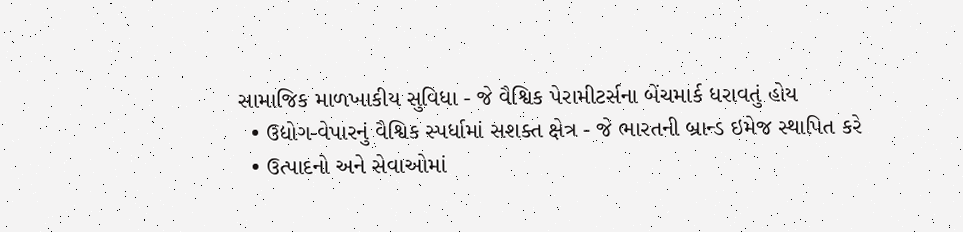સામાજિક માળખાકીય સુવિધા - જે વૈશ્વિક પેરામીટર્સના બેંચમાર્ક ધરાવતું હોય
  • ઉદ્યોગ-વેપારનું વૈશ્વિક સ્પર્ધામાં સશક્ત ક્ષેત્ર - જે ભારતની બ્રાન્ડ ઇમેજ સ્થાપિત કરે
  • ઉત્પાદનો અને સેવાઓમાં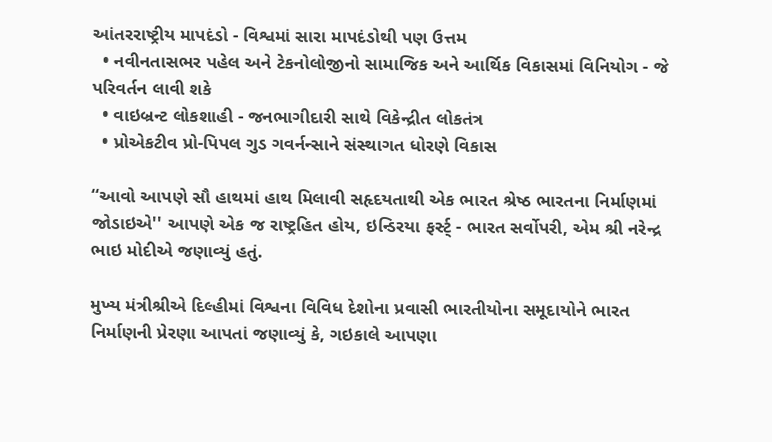આંતરરાષ્ટ્રીય માપદંડો - વિશ્વમાં સારા માપદંડોથી પણ ઉત્તમ
  • નવીનતાસભર પહેલ અને ટેકનોલોજીનો સામાજિક અને આર્થિક વિકાસમાં વિનિયોગ - જે પરિવર્તન લાવી શકે
  • વાઇબ્રન્ટ લોકશાહી - જનભાગીદારી સાથે વિકેન્દ્રીત લોકતંત્ર
  • પ્રોએકટીવ પ્રો-પિપલ ગુડ ગવર્નન્સાને સંસ્થાગત ધોરણે વિકાસ

‘‘આવો આપણે સૌ હાથમાં હાથ મિલાવી સહૃદયતાથી એક ભારત શ્રેષ્ઠ ભારતના નિર્માણમાં જોડાઇએ'' આપણે એક જ રાષ્ટ્રહિત હોય, ઇન્ડિરયા ફર્સ્ટ્ - ભારત સર્વોપરી, એમ શ્રી નરેન્દ્ર ભાઇ મોદીએ જણાવ્યું હતું.

મુખ્ય મંત્રીશ્રીએ દિલ્હીમાં વિશ્વના વિવિધ દેશોના પ્રવાસી ભારતીયોના સમૂદાયોને ભારત નિર્માણની પ્રેરણા આપતાં જણાવ્યું કે, ગઇકાલે આપણા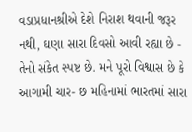વડાપ્રધાનશ્રીએ દેશે નિરાશ થવાની જરૂર નથી, ઘણા સારા દિવસો આવી રહ્યા છે - તેનો સંકેત સ્પષ્ટ છે. મને પૂરો વિશ્વાસ છે કે આગામી ચાર- છ મહિનામાં ભારતમાં સારા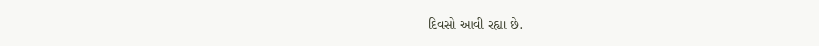દિવસો આવી રહ્યા છે.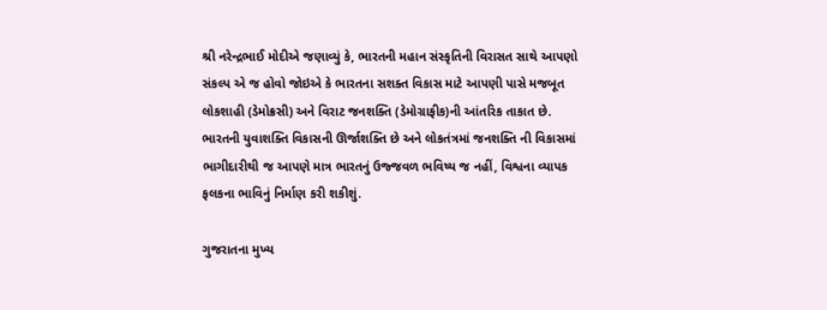શ્રી નરેન્દ્રભાઈ મોદીએ જણાવ્યું કે, ભારતની મહાન સંસ્કૃતિની વિરાસત સાથે આપણો સંકલ્પ‍ એ જ હોવો જોઇએ કે ભારતના સશક્ત વિકાસ માટે આપણી પાસે મજબૂત લોકશાહી (ડેમોક્રસી) અને વિરાટ જનશક્તિ (ડેમોગ્રાફીક)ની આંતરિક તાકાત છે. ભારતની યુવાશક્તિ‍ વિકાસની ઊર્જાશક્તિ છે અને લોકતંત્રમાં જનશક્તિ ની વિકાસમાં ભાગીદારીથી જ આપણે માત્ર ભારતનું ઉજ્જવળ ભવિષ્ય જ નહીં, વિશ્વના વ્યાપક ફલકના ભાવિનું નિર્માણ કરી શકીશું.

ગુજરાતના મુખ્ય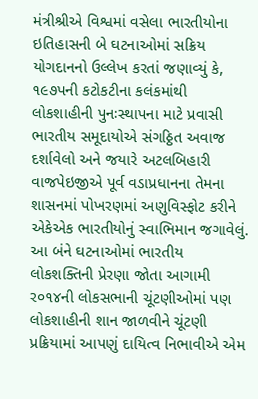મંત્રીશ્રીએ વિશ્વમાં વસેલા ભારતીયોના ઇતિહાસની બે ઘટનાઓમાં સક્રિય યોગદાનનો ઉલ્લેખ કરતાં જણાવ્યું કે, ૧૯૭પની કટોકટીના કલંકમાંથી લોકશાહીની પુનઃસ્થાપના માટે પ્રવાસી ભારતીય સમૂદાયોએ સંગઠ્ઠિત અવાજ દર્શાવેલો અને જયારે અટલબિહારી વાજપેઇજીએ પૂર્વ વડાપ્રધાનના તેમના શાસનમાં પોખરણમાં અણુવિસ્ફોટ કરીને એકેએક ભારતીયોનું સ્વાભિમાન જગાવેલું. આ બંને ઘટનાઓમાં ભારતીય લોકશક્તિની પ્રેરણા જોતા આગામી ર૦૧૪ની લોકસભાની ચૂંટણીઓમાં પણ લોકશાહીની શાન જાળવીને ચૂંટણી પ્રક્રિયામાં આપણું દાયિત્વ નિભાવીએ એમ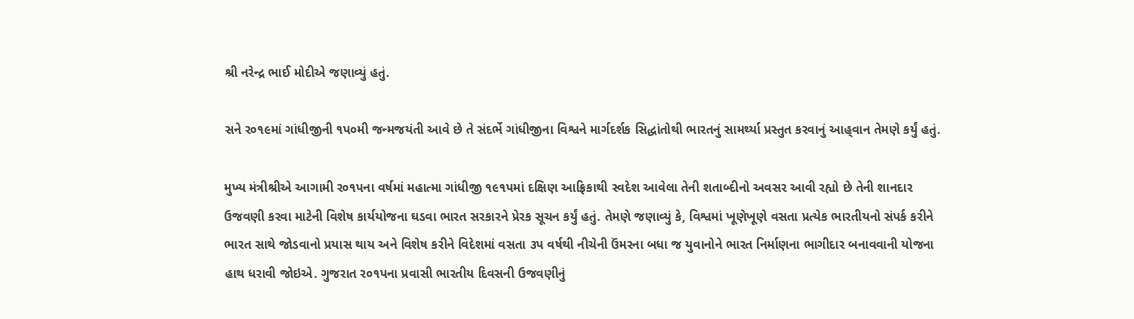શ્રી નરેન્દ્ર ભાઈ મોદીએ જણાવ્યું હતું.

સને ર૦૧૯માં ગાંધીજીની ૧પ૦મી જન્મજયંતી આવે છે તે સંદર્ભે ગાંધીજીના વિશ્વને માર્ગદર્શક સિદ્ધાંતોથી ભારતનું સામર્થ્યા પ્રસ્તુત કરવાનું આહ્‌વાન તેમણે કર્યું હતું.

મુખ્ય મંત્રીશ્રીએ આગામી ર૦૧પના વર્ષમાં મહાત્મા ગાંધીજી ૧૯૧પમાં દક્ષિણ આફ્રિકાથી સ્વદેશ આવેલા તેની શતાબ્દીનો અવસર આવી રહ્યો છે તેની શાનદાર ઉજવણી કરવા માટેની વિશેષ કાર્યયોજના ઘડવા ભારત સરકારને પ્રેરક સૂચન કર્યું હતું. તેમણે જણાવ્યું કે, વિશ્વમાં ખૂણેખૂણે વસતા પ્રત્યેક ભારતીયનો સંપર્ક કરીને ભારત સાથે જોડવાનો પ્રયાસ થાય અને વિશેષ કરીને વિદેશમાં વસતા ૩પ વર્ષથી નીચેની ઉંમરના બધા જ યુવાનોને ભારત નિર્માણના ભાગીદાર બનાવવાની યોજના હાથ ધરાવી જોઇએ. ગુજરાત ર૦૧પના પ્રવાસી ભારતીય દિવસની ઉજવણીનું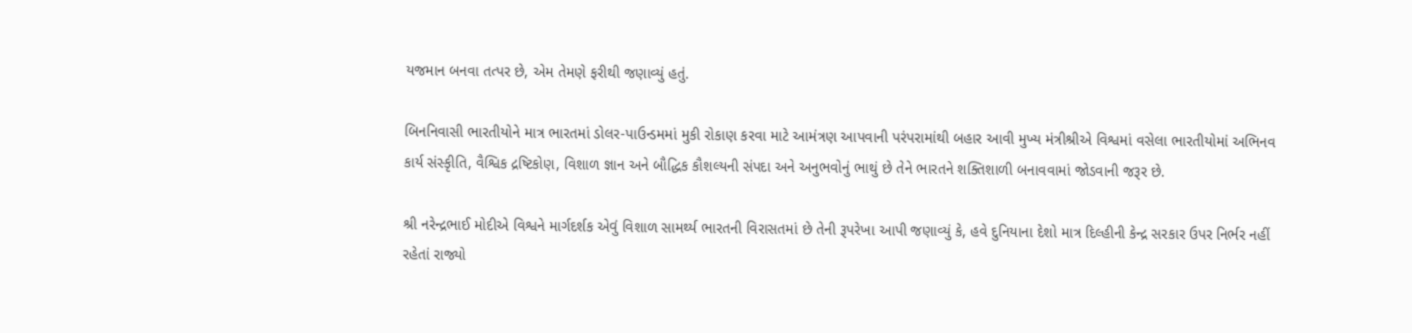યજમાન બનવા તત્પર છે, એમ તેમણે ફરીથી જણાવ્યું હતું.

બિનનિવાસી ભારતીયોને માત્ર ભારતમાં ડોલર-પાઉન્ડમમાં મુકી રોકાણ કરવા માટે આમંત્રણ આપવાની પરંપરામાંથી બહાર આવી મુખ્ય મંત્રીશ્રીએ વિશ્વમાં વસેલા ભારતીયોમાં અભિનવ કાર્ય સંસ્કૃીતિ, વૈશ્વિક દ્રષ્ટિકોણ, વિશાળ જ્ઞાન અને બૌદ્ધિક કૌશલ્યની સંપદા અને અનુભવોનું ભાથું છે તેને ભારતને શક્તિશાળી બનાવવામાં જોડવાની જરૂર છે.

શ્રી નરેન્દ્રભાઈ મોદીએ વિશ્વને માર્ગદર્શક એવું વિશાળ સામર્થ્ય ભારતની વિરાસતમાં છે તેની રૂપરેખા આપી જણાવ્યું કે, હવે દુનિયાના દેશો માત્ર દિલ્હીની કેન્દ્ર સરકાર ઉપર નિર્ભર નહીં રહેતાં રાજ્યો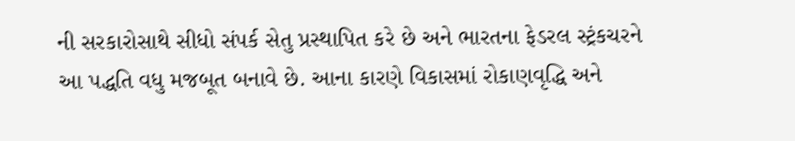ની સરકારોસાથે સીધો સંપર્ક સેતુ પ્રસ્થાપિત કરે છે અને ભારતના ફેડરલ સ્ટ્રંકચરને આ પદ્ધતિ વધુ મજબૂત બનાવે છે. આના કારણે વિકાસમાં રોકાણવૃદ્ધિ અને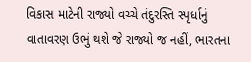વિકાસ માટેની રાજ્યો વચ્ચે તંદુરસ્તિ સ્પૃર્ધાનું વાતાવરણ ઉભું થશે જે રાજ્યો જ નહીં, ભારતના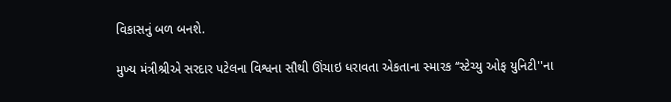વિકાસનું બળ બનશે.

મુખ્ય મંત્રીશ્રીએ સરદાર પટેલના વિશ્વના સૌથી ઊંચાઇ ધરાવતા એકતાના સ્મારક ‘‘સ્ટેચ્યુ ઓફ યુનિટી''ના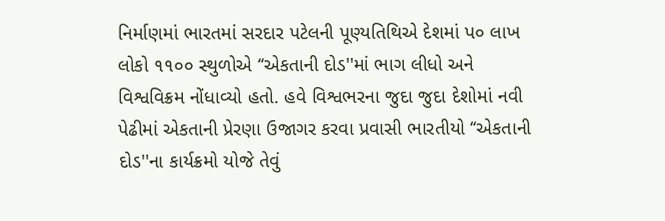નિર્માણમાં ભારતમાં સરદાર પટેલની પૂણ્યતિથિએ દેશમાં પ૦ લાખ લોકો ૧૧૦૦ સ્થુળોએ ‘‘એકતાની દોડ''માં ભાગ લીધો અને વિશ્વવિક્રમ નોંધાવ્યો હતો. હવે વિશ્વભરના જુદા જુદા દેશોમાં નવી પેઢીમાં એકતાની પ્રેરણા ઉજાગર કરવા પ્રવાસી ભારતીયો ‘‘એકતાની દોડ''ના કાર્યક્રમો યોજે તેવું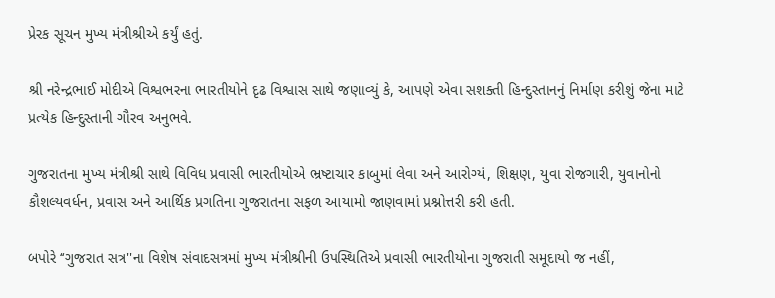પ્રેરક સૂચન મુખ્ય મંત્રીશ્રીએ કર્યું હતું.

શ્રી નરેન્દ્રભાઈ મોદીએ વિશ્વભરના ભારતીયોને દૃઢ વિશ્વાસ સાથે જણાવ્યું કે, આપણે એવા સશક્તી હિન્દુસ્તાનનું નિર્માણ કરીશું જેના માટે પ્રત્યેક હિન્દુસ્તાની ગૌરવ અનુભવે.

ગુજરાતના મુખ્ય મંત્રીશ્રી સાથે વિવિધ પ્રવાસી ભારતીયોએ ભ્રષ્ટાચાર કાબુમાં લેવા અને આરોગ્યં, શિક્ષણ, યુવા રોજગારી, યુવાનોનો કૌશલ્યવર્ધન, પ્રવાસ અને આર્થિક પ્રગતિના ગુજરાતના સફળ આયામો જાણવામાં પ્રશ્નોત્તરી કરી હતી.

બપોરે ‘‘ગુજરાત સત્ર''ના વિશેષ સંવાદસત્રમાં મુખ્ય મંત્રીશ્રીની ઉપસ્થિતિએ પ્રવાસી ભારતીયોના ગુજરાતી સમૂદાયો જ નહીં,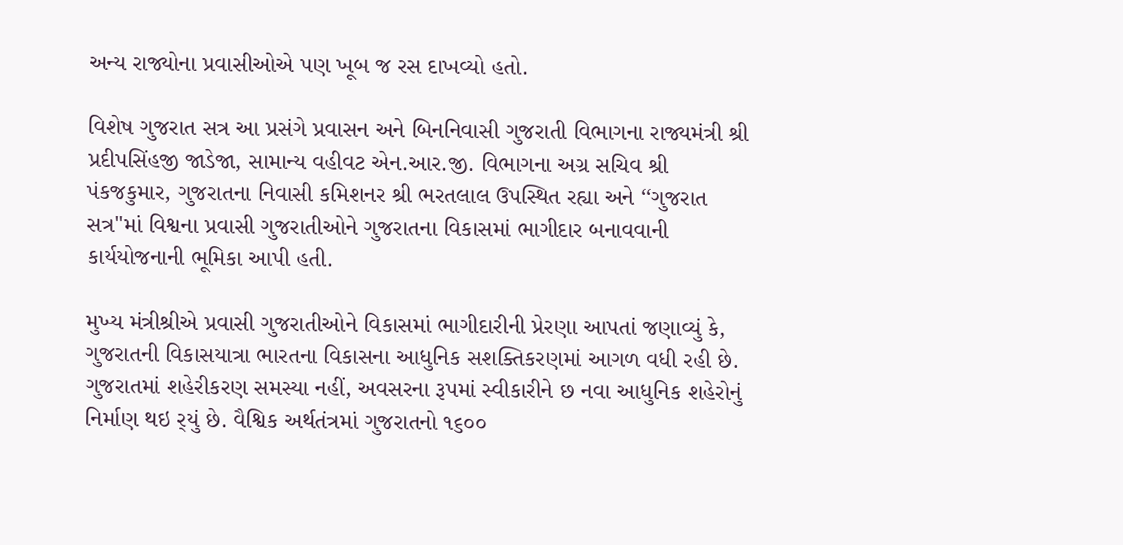અન્ય‍ રાજ્યોના પ્રવાસીઓએ પણ ખૂબ જ રસ દાખવ્યો હતો.

વિશેષ ગુજરાત સત્ર આ પ્રસંગે પ્રવાસન અને બિનનિવાસી ગુજરાતી વિભાગના રાજ્યમંત્રી શ્રી પ્રદીપસિંહજી જાડેજા, સામાન્ય વહીવટ એન.આર.જી. વિભાગના અગ્ર સચિવ શ્રી પંકજકુમાર, ગુજરાતના નિવાસી કમિશનર શ્રી ભરતલાલ ઉપસ્થિત રહ્યા અને ‘‘ગુજરાત સત્ર''માં વિશ્વના પ્રવાસી ગુજરાતીઓને ગુજરાતના વિકાસમાં ભાગીદાર બનાવવાની કાર્યયોજનાની ભૂમિકા આપી હતી.

મુખ્ય મંત્રીશ્રીએ પ્રવાસી ગુજરાતીઓને વિકાસમાં ભાગીદારીની પ્રેરણા આપતાં જણાવ્યું કે, ગુજરાતની વિકાસયાત્રા ભારતના વિકાસના આધુનિક સશક્તિકરણમાં આગળ વધી રહી છે. ગુજરાતમાં શહેરીકરણ સમસ્યા નહીં, અવસરના રૂપમાં સ્વીકારીને છ નવા આધુનિક શહેરોનું નિર્માણ થઇ ર્‌યું છે. વૈશ્વિક અર્થતંત્રમાં ગુજરાતનો ૧૬૦૦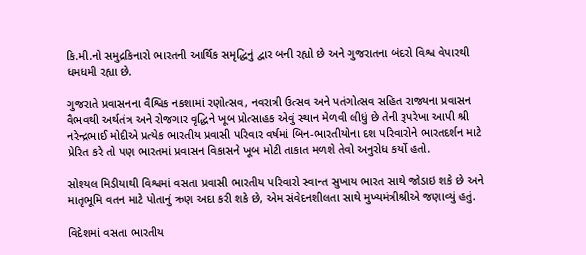કિ.મી.નો સમુદ્રકિનારો ભારતની આર્થિક સમૃદ્ધિનું દ્વાર બની રહ્યો છે અને ગુજરાતના બંદરો વિશ્વ વેપારથી ધમધમી રહ્યા છે.

ગુજરાતે પ્રવાસનના વૈશ્વિક નકશામાં રણોત્સવ, નવરાત્રી ઉત્સવ અને પતંગોત્સવ સહિત રાજ્યના પ્રવાસન વૈભવથી અર્થતંત્ર અને રોજગાર વૃદ્ધિને ખૂબ પ્રોત્સા‍હક એવું સ્થાન મેળવી લીધું છે તેની રૂપરેખા આપી શ્રી નરેન્દ્રભાઈ મોદીએ પ્રત્યેક ભારતીય પ્રવાસી પરિવાર વર્ષમાં બિન-ભારતીયોના દશ પરિવારોને ભારતદર્શન માટે પ્રેરિત કરે તો પણ ભારતમાં પ્રવાસન વિકાસને ખૂબ મોટી તાકાત મળશે તેવો અનુરોધ કર્યો હતો.

સોશ્યલ મિડીયાથી વિશ્વમાં વસતા પ્રવાસી ભારતીય પરિવારો સ્વાન્ત સુખાય ભારત સાથે જોડાઇ શકે છે અને માતૃભૂમિ વતન માટે પોતાનું ઋણ અદા કરી શકે છે, એમ સંવેદનશીલતા સાથે મુખ્યમંત્રીશ્રીએ જણાવ્યું હતું.

વિદેશમાં વસતા ભારતીય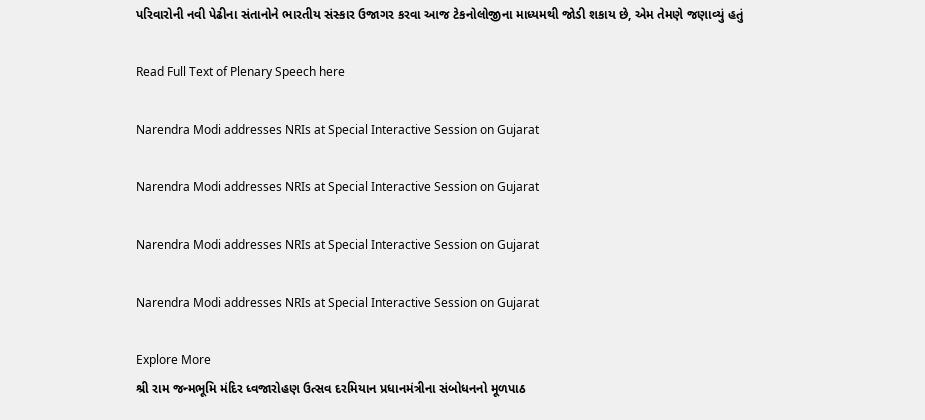પરિવારોની નવી પેઢીના સંતાનોને ભારતીય સંસ્કાર ઉજાગર કરવા આજ ટેકનોલોજીના માધ્યમથી જોડી શકાય છે, એમ તેમણે જણાવ્યું હતું

Read Full Text of Plenary Speech here

Narendra Modi addresses NRIs at Special Interactive Session on Gujarat

Narendra Modi addresses NRIs at Special Interactive Session on Gujarat

Narendra Modi addresses NRIs at Special Interactive Session on Gujarat

Narendra Modi addresses NRIs at Special Interactive Session on Gujarat

Explore More
શ્રી રામ જન્મભૂમિ મંદિર ધ્વજારોહણ ઉત્સવ દરમિયાન પ્રધાનમંત્રીના સંબોધનનો મૂળપાઠ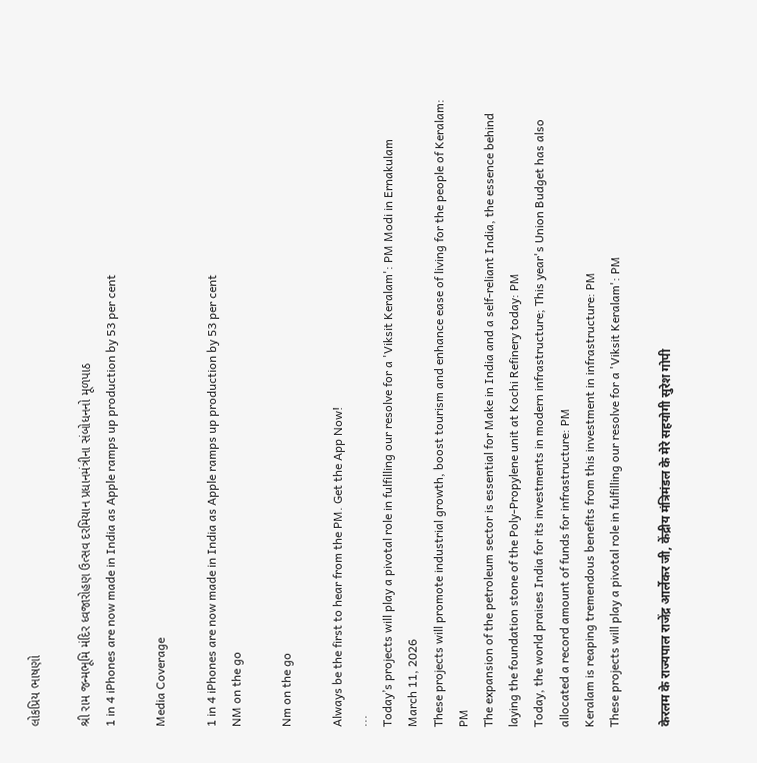લોકપ્રિય ભાષણો

શ્રી રામ જન્મભૂમિ મંદિર ધ્વજારોહણ ઉત્સવ દરમિયાન પ્રધાનમંત્રીના સંબોધનનો મૂળપાઠ
1 in 4 iPhones are now made in India as Apple ramps up production by 53 per cent

Media Coverage

1 in 4 iPhones are now made in India as Apple ramps up production by 53 per cent
NM on the go

Nm on the go

Always be the first to hear from the PM. Get the App Now!
...
Today’s projects will play a pivotal role in fulfilling our resolve for a 'Viksit Keralam': PM Modi in Ernakulam
March 11, 2026
These projects will promote industrial growth, boost tourism and enhance ease of living for the people of Keralam: PM
The expansion of the petroleum sector is essential for Make in India and a self-reliant India, the essence behind laying the foundation stone of the Poly-Propylene unit at Kochi Refinery today: PM
Today, the world praises India for its investments in modern infrastructure; This year's Union Budget has also allocated a record amount of funds for infrastructure: PM
Keralam is reaping tremendous benefits from this investment in infrastructure: PM
These projects will play a pivotal role in fulfilling our resolve for a 'Viksit Keralam': PM

केरलम के राज्यपाल राजेंद्र आर्लेकर जी, केंद्रीय मंत्रिमंडल के मेरे सहयोगी सुरेश गोपी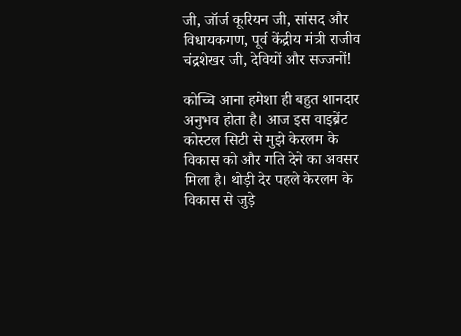जी, जॉर्ज कूरियन जी, सांसद और विधायकगण, पूर्व केंद्रीय मंत्री राजीव चंद्रशेखर जी, देवियों और सज्जनों!

कोच्चि आना हमेशा ही बहुत शानदार अनुभव होता है। आज इस वाइब्रेंट कोस्टल सिटी से मुझे केरलम के विकास को और गति देने का अवसर मिला है। थोड़ी देर पहले केरलम के विकास से जुड़े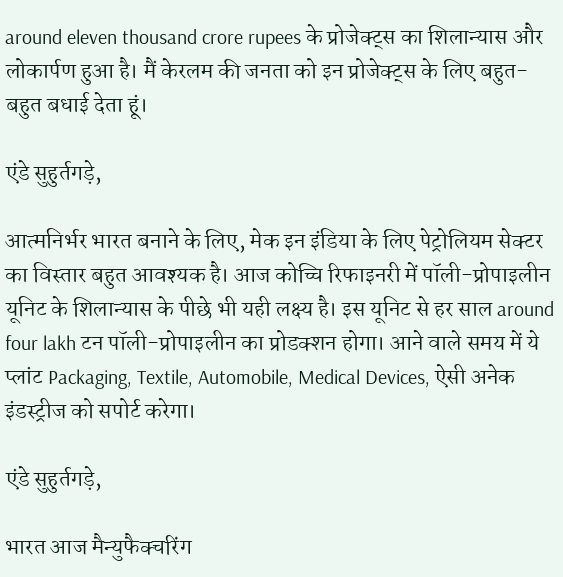around eleven thousand crore rupees के प्रोजेक्ट्स का शिलान्यास और लोकार्पण हुआ है। मैं केरलम की जनता को इन प्रोजेक्ट्स के लिए बहुत-बहुत बधाई देता हूं।

एंडे सुहुर्तगड़े,

आत्मनिर्भर भारत बनाने के लिए, मेक इन इंडिया के लिए पेट्रोलियम सेक्टर का विस्तार बहुत आवश्यक है। आज कोच्चि रिफाइनरी में पॉली-प्रोपाइलीन यूनिट के शिलान्यास के पीछे भी यही लक्ष्य है। इस यूनिट से हर साल around four lakh टन पॉली-प्रोपाइलीन का प्रोडक्शन होगा। आने वाले समय में ये प्लांट Packaging, Textile, Automobile, Medical Devices, ऐसी अनेक इंडस्ट्रीज को सपोर्ट करेगा।

एंडे सुहुर्तगड़े,

भारत आज मैन्युफैक्चरिंग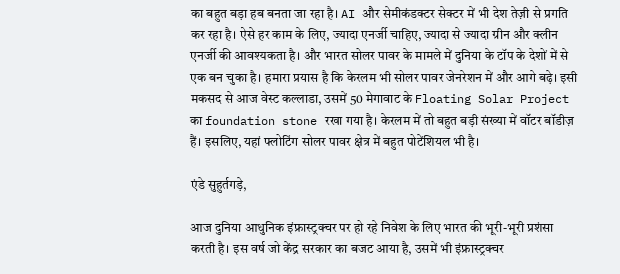का बहुत बड़ा हब बनता जा रहा है। AI और सेमीकंडक्टर सेक्टर में भी देश तेज़ी से प्रगति कर रहा है। ऐसे हर काम के लिए, ज्यादा एनर्जी चाहिए, ज्यादा से ज्यादा ग्रीन और क्लीन एनर्जी की आवश्यकता है। और भारत सोलर पावर के मामले में दुनिया के टॉप के देशों में से एक बन चुका है। हमारा प्रयास है कि केरलम भी सोलर पावर जेनरेशन में और आगे बढ़े। इसी मकसद से आज वेस्ट कल्लाडा, उसमें 50 मेगावाट के Floating Solar Project का foundation stone रखा गया है। केरलम में तो बहुत बड़ी संख्या में वॉटर बॉडीज़ हैं। इसलिए, यहां फ्लोटिंग सोलर पावर क्षेत्र में बहुत पोटेंशियल भी है।

एंडे सुहुर्तगड़े,

आज दुनिया आधुनिक इंफ्रास्ट्रक्चर पर हो रहे निवेश के लिए भारत की भूरी-भूरी प्रशंसा करती है। इस वर्ष जो केंद्र सरकार का बजट आया है, उसमें भी इंफ्रास्ट्रक्चर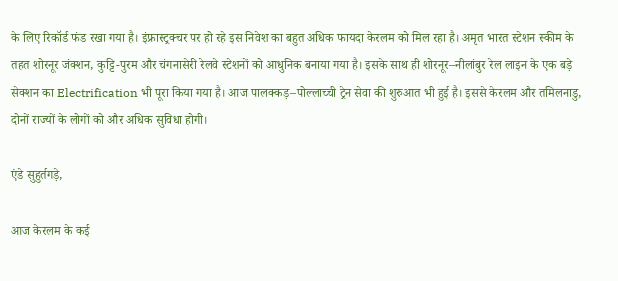के लिए रिकॉर्ड फंड रखा गया है। इंफ्रास्ट्रक्चर पर हो रहे इस निवेश का बहुत अधिक फायदा केरलम को मिल रहा है। अमृत भारत स्टेशन स्कीम के तहत शोरनूर जंक्शन, कुट्टि-पुरम और चंगनासेरी रेलवे स्टेशनों को आधुनिक बनाया गया है। इसके साथ ही शोरनूर–नीलांबुर रेल लाइन के एक बड़े सेक्शन का Electrification भी पूरा किया गया है। आज पालक्कड़–पोल्लाच्ची ट्रेन सेवा की शुरुआत भी हुई है। इससे केरलम और तमिलनाडु, दोनों राज्यों के लोगों को और अधिक सुविधा होगी।

एंडे सुहुर्तगड़े,

आज केरलम के कई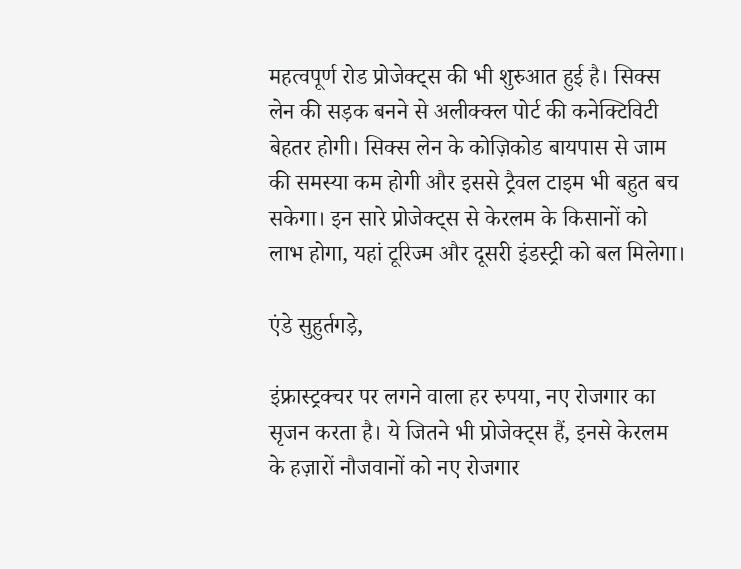महत्वपूर्ण रोड प्रोजेक्ट्स की भी शुरुआत हुई है। सिक्स लेन की सड़क बनने से अलीक्क्ल पोर्ट की कनेक्टिविटी बेहतर होगी। सिक्स लेन के कोज़िकोड बायपास से जाम की समस्या कम होगी और इससे ट्रैवल टाइम भी बहुत बच सकेगा। इन सारे प्रोजेक्ट्स से केरलम के किसानों को लाभ होगा, यहां टूरिज्म और दूसरी इंडस्ट्री को बल मिलेगा।

एंडे सुहुर्तगड़े,

इंफ्रास्ट्रक्चर पर लगने वाला हर रुपया, नए रोजगार का सृजन करता है। ये जितने भी प्रोजेक्ट्स हैं, इनसे केरलम के हज़ारों नौजवानों को नए रोजगार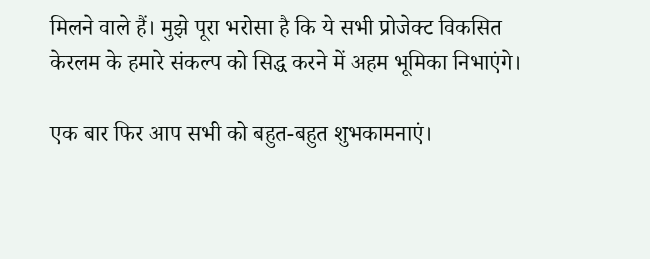मिलने वाले हैं। मुझे पूरा भरोसा है कि ये सभी प्रोजेक्ट विकसित केरलम के हमारे संकल्प को सिद्ध करने में अहम भूमिका निभाएंगे।

एक बार फिर आप सभी को बहुत-बहुत शुभकामनाएं।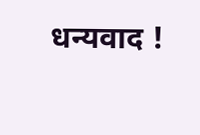धन्यवाद !